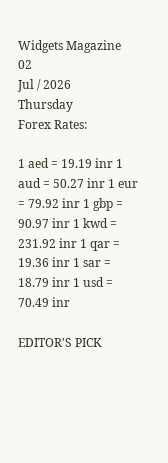Widgets Magazine
02
Jul / 2026
Thursday
Forex Rates:

1 aed = 19.19 inr 1 aud = 50.27 inr 1 eur = 79.92 inr 1 gbp = 90.97 inr 1 kwd = 231.92 inr 1 qar = 19.36 inr 1 sar = 18.79 inr 1 usd = 70.49 inr

EDITOR'S PICK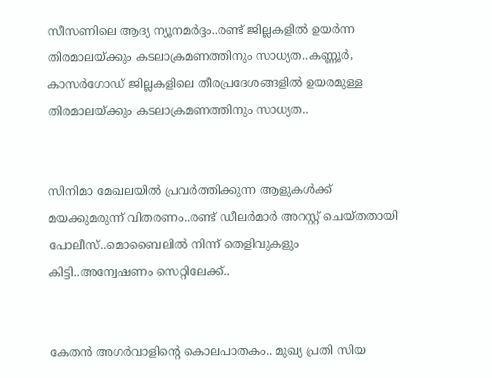സീസണിലെ ആദ്യ ന്യൂനമർദ്ദം..രണ്ട് ജില്ലകളിൽ ഉയർന്ന തിരമാലയ്‌ക്കും കടലാക്രമണത്തിനും സാധ്യത..കണ്ണൂർ, കാസർഗോഡ് ജില്ലകളിലെ തീരപ്രദേശങ്ങളിൽ ഉയരമുള്ള തിരമാലയ്‌ക്കും കടലാക്രമണത്തിനും സാധ്യത..


സിനിമാ മേഖലയിൽ പ്രവർത്തിക്കുന്ന ആളുകൾക്ക് മയക്കുമരുന്ന് വിതരണം..രണ്ട് ഡീലർമാർ അറസ്റ്റ് ചെയ്തതായി പോലീസ്..മൊബൈലിൽ നിന്ന് തെളിവുകളും കിട്ടി..അന്വേഷണം സെറ്റിലേക്ക്..


കേതൻ അഗർവാളിന്റെ കൊലപാതകം.. മുഖ്യ പ്രതി സിയ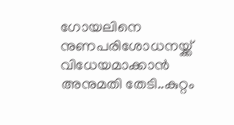ഗോയലിനെ നുണപരിശോധനയ്ക്ക് വിധേയമാക്കാൻ അനുമതി തേടി..കുറ്റം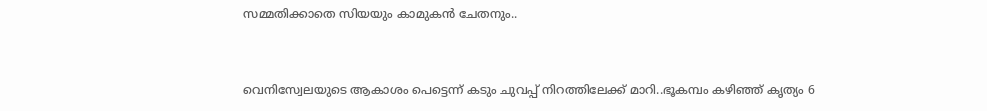സമ്മതിക്കാതെ സിയയും കാമുകൻ ചേതനും..


വെനിസ്വേലയുടെ ആകാശം പെട്ടെന്ന് കടും ചുവപ്പ് നിറത്തിലേക്ക് മാറി..ഭൂകമ്പം കഴിഞ്ഞ് കൃത്യം 6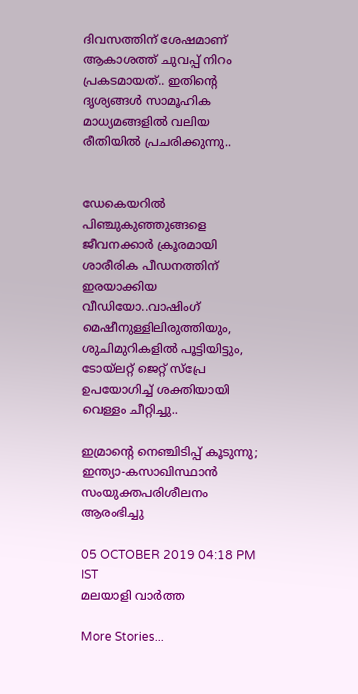ദിവസത്തിന് ശേഷമാണ് ആകാശത്ത് ചുവപ്പ് നിറം പ്രകടമായത്.. ഇതിന്റെ ദൃശ്യങ്ങൾ സാമൂഹിക മാധ്യമങ്ങളിൽ വലിയ രീതിയിൽ പ്രചരിക്കുന്നു..


ഡേകെയറില്‍ പിഞ്ചുകുഞ്ഞുങ്ങളെ ജീവനക്കാര്‍ ക്രൂരമായി ശാരീരിക പീഡനത്തിന് ഇരയാക്കിയ വീഡിയോ..വാഷിംഗ് മെഷീനുള്ളിലിരുത്തിയും, ശുചിമുറികളില്‍ പൂട്ടിയിട്ടും, ടോയ്ലറ്റ് ജെറ്റ് സ്പ്രേ ഉപയോഗിച്ച് ശക്തിയായി വെള്ളം ചീറ്റിച്ചു..

ഇമ്രാന്റെ നെഞ്ചിടിപ്പ് കൂടുന്നു; ഇന്ത്യാ-കസാഖിസ്ഥാന്‍ സംയുക്തപരിശീലനം ആരംഭിച്ചു

05 OCTOBER 2019 04:18 PM IST
മലയാളി വാര്‍ത്ത

More Stories...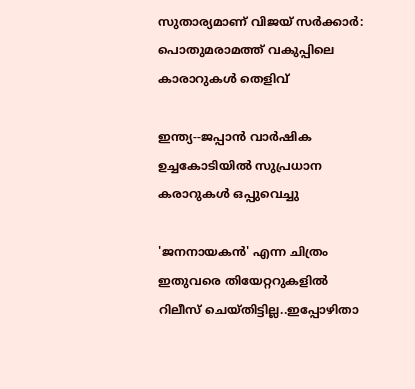സുതാര്യമാണ് വിജയ് സര്‍ക്കാര്‍: പൊതുമരാമത്ത് വകുപ്പിലെ കാരാറുകള്‍ തെളിവ്

ഇന്ത്യ--ജപ്പാന്‍ വാര്‍ഷിക ഉച്ചകോടിയില്‍ സുപ്രധാന കരാറുകള്‍ ഒപ്പുവെച്ചു

'ജനനായകൻ' എന്ന ചിത്രം ഇതുവരെ തിയേറ്ററുകളിൽ റിലീസ് ചെയ്തിട്ടില്ല..ഇപ്പോഴിതാ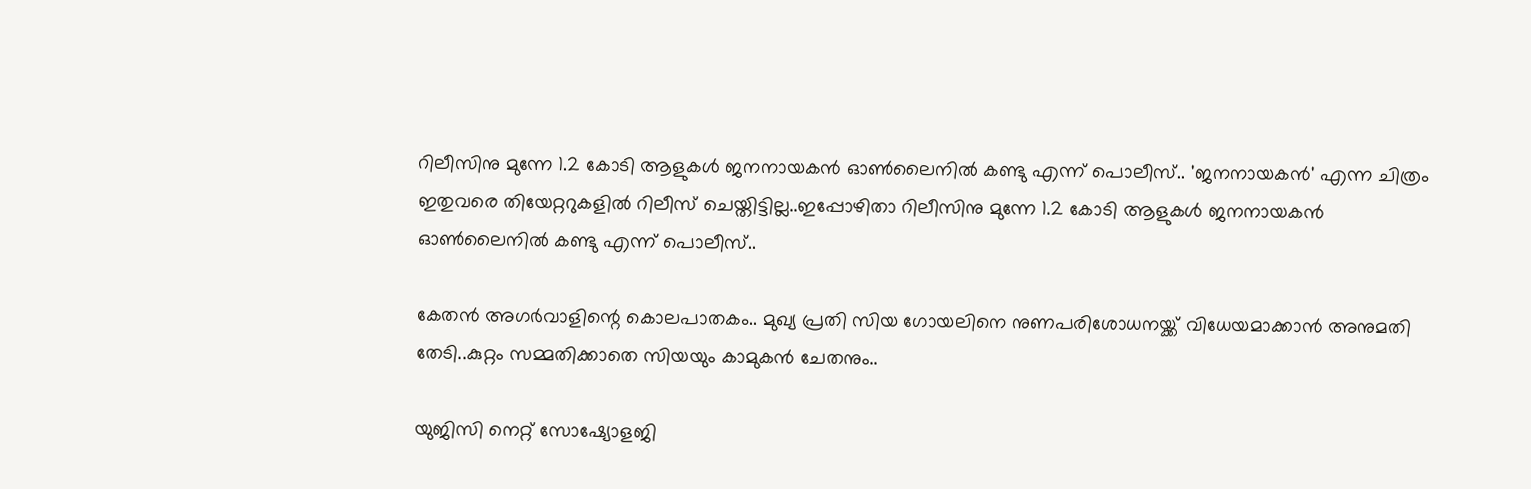റിലീസിനു മുന്നേ 1.2 കോടി ആളുകള്‍ ജനനായകൻ ഓണ്‍ലൈനില്‍ കണ്ടു എന്ന് പൊലീസ്.. 'ജനനായകൻ' എന്ന ചിത്രം ഇതുവരെ തിയേറ്ററുകളിൽ റിലീസ് ചെയ്തിട്ടില്ല..ഇപ്പോഴിതാ റിലീസിനു മുന്നേ 1.2 കോടി ആളുകള്‍ ജനനായകൻ ഓണ്‍ലൈനില്‍ കണ്ടു എന്ന് പൊലീസ്..

കേതൻ അഗർവാളിന്റെ കൊലപാതകം.. മുഖ്യ പ്രതി സിയ ഗോയലിനെ നുണപരിശോധനയ്ക്ക് വിധേയമാക്കാൻ അനുമതി തേടി..കുറ്റം സമ്മതിക്കാതെ സിയയും കാമുകൻ ചേതനും..

യുജിസി നെറ്റ് സോഷ്യോളജി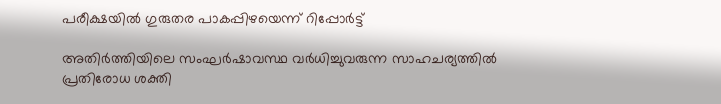പരീക്ഷയില്‍ ഗുരുതര പാകപ്പിഴയെന്ന് റിപ്പോര്‍ട്ട്

അതിര്‍ത്തിയിലെ സംഘർഷാവസ്ഥ വർധിച്ചുവരുന്ന സാഹചര്യത്തിൽ പ്രതിരോധ ശക്തി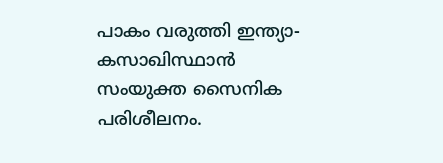പാകം വരുത്തി ഇന്ത്യാ-കസാഖിസ്ഥാന്‍ സംയുക്ത സൈനിക പരിശീലനം.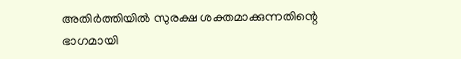അതിര്‍ത്തിയിൽ സുരക്ഷ ശക്തമാക്കുന്നതിന്റെ ഭാഗമായി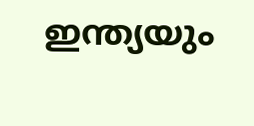ഇന്ത്യയും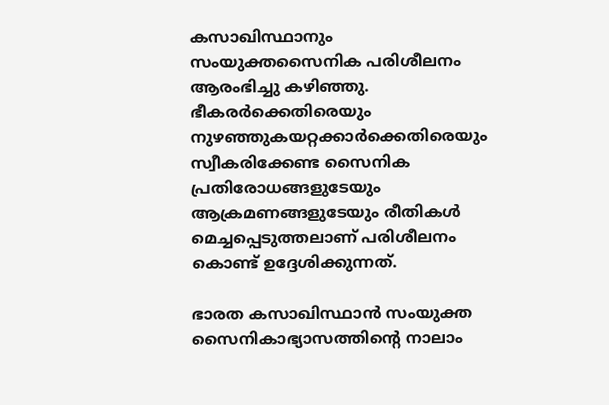കസാഖിസ്ഥാനും സംയുക്തസൈനിക പരിശീലനം ആരംഭിച്ചു കഴിഞ്ഞു. ഭീകരര്‍ക്കെതിരെയും നുഴഞ്ഞുകയറ്റക്കാര്‍ക്കെതിരെയും സ്വീകരിക്കേണ്ട സൈനിക പ്രതിരോധങ്ങളുടേയും ആക്രമണങ്ങളുടേയും രീതികള്‍ മെച്ചപ്പെടുത്തലാണ് പരിശീലനം കൊണ്ട് ഉദ്ദേശിക്കുന്നത്.

ഭാരത കസാഖിസ്ഥാന്‍ സംയുക്ത സൈനികാഭ്യാസത്തിന്റെ നാലാം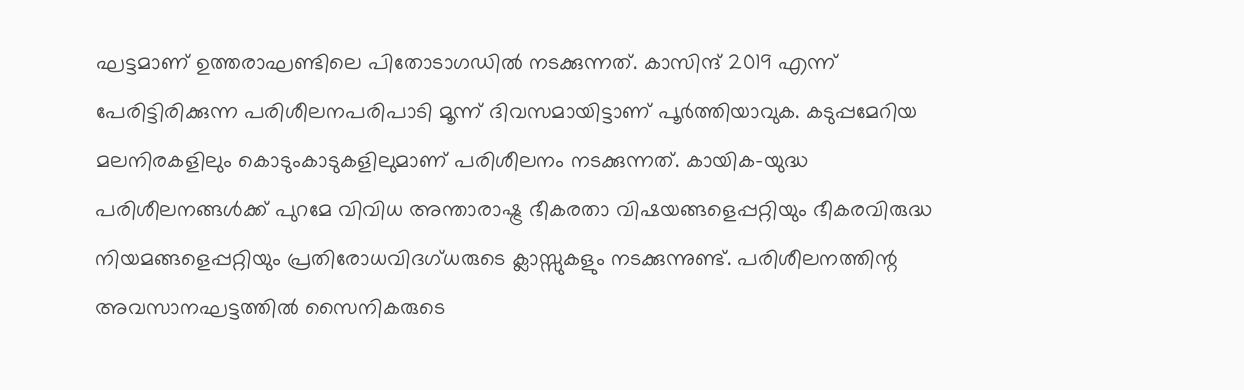ഘട്ടമാണ് ഉത്തരാഘണ്ടിലെ പിതോടാഗഡില്‍ നടക്കുന്നത്. കാസിന്ദ് 2019 എന്ന് പേരിട്ടിരിക്കുന്ന പരിശീലനപരിപാടി മൂന്ന് ദിവസമായിട്ടാണ് പൂര്‍ത്തിയാവുക. കടുപ്പമേറിയ മലനിരകളിലും കൊടുംകാടുകളിലുമാണ് പരിശീലനം നടക്കുന്നത്. കായിക-യുദ്ധ പരിശീലനങ്ങള്‍ക്ക് പുറമേ വിവിധ അന്താരാഷ്ട്ര ഭീകരതാ വിഷയങ്ങളെപ്പറ്റിയും ഭീകരവിരുദ്ധ നിയമങ്ങളെപ്പറ്റിയും പ്രതിരോധവിദഗ്ധരുടെ ക്ലാസ്സുകളും നടക്കുന്നുണ്ട്. പരിശീലനത്തിന്റ അവസാനഘട്ടത്തില്‍ സൈനികരുടെ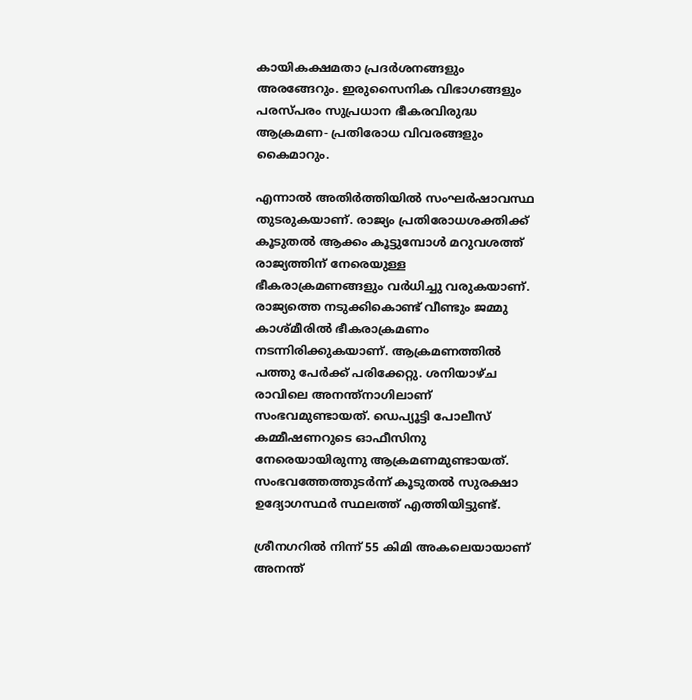കായികക്ഷമതാ പ്രദര്‍ശനങ്ങളും അരങ്ങേറും. ഇരുസൈനിക വിഭാഗങ്ങളും പരസ്പരം സുപ്രധാന ഭീകരവിരുദ്ധ ആക്രമണ- പ്രതിരോധ വിവരങ്ങളും കൈമാറും.

എന്നാൽ അതിർത്തിയിൽ സംഘർഷാവസ്ഥ തുടരുകയാണ്. രാജ്യം പ്രതിരോധശക്തിക്ക് കൂടുതൽ ആക്കം കൂട്ടുമ്പോൾ മറുവശത്ത് രാജ്യത്തിന് നേരെയുള്ള ഭീകരാക്രമണങ്ങളും വർധിച്ചു വരുകയാണ്. രാജ്യത്തെ നടുക്കികൊണ്ട് വീണ്ടും ജമ്മു കാശ്മീരിൽ ഭീകരാക്രമണം നടന്നിരിക്കുകയാണ്. ആക്രമണത്തിൽ പത്തു പേർക്ക് പരിക്കേറ്റു. ശനിയാഴ്ച രാവിലെ അനന്ത്നാഗിലാണ് സംഭവമുണ്ടായത്. ഡെപ്യൂട്ടി പോലീസ് കമ്മീഷണറുടെ ഓഫീസിനു നേരെയായിരുന്നു ആക്രമണമുണ്ടായത്. സംഭവത്തേത്തുടർന്ന് കൂടുതൽ സുരക്ഷാ ഉദ്യോഗസ്ഥർ സ്ഥലത്ത് എത്തിയിട്ടുണ്ട്.

ശ്രീനഗറില്‍ നിന്ന് 55 കിമി അകലെയായാണ് അനന്ത്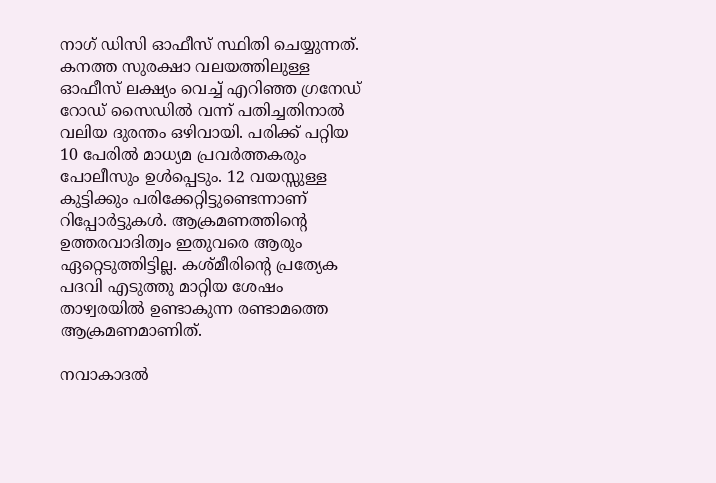നാഗ് ഡിസി ഓഫീസ് സ്ഥിതി ചെയ്യുന്നത്. കനത്ത സുരക്ഷാ വലയത്തിലുള്ള ഓഫീസ് ലക്ഷ്യം വെച്ച് എറിഞ്ഞ ഗ്രനേഡ് റോഡ്‌ സൈഡില്‍ വന്ന് പതിച്ചതിനാല്‍ വലിയ ദുരന്തം ഒഴിവായി. പരിക്ക് പറ്റിയ 10 പേരില്‍ മാധ്യമ പ്രവര്‍ത്തകരും പോലീസും ഉള്‍പ്പെടും. 12 വയസ്സുള്ള കുട്ടിക്കും പരിക്കേറ്റിട്ടുണ്ടെന്നാണ് റിപ്പോര്‍ട്ടുകള്‍. ആക്രമണത്തിന്റെ ഉത്തരവാദിത്വം ഇതുവരെ ആരും ഏറ്റെടുത്തിട്ടില്ല. കശ്മീരിന്റെ പ്രത്യേക പദവി എടുത്തു മാറ്റിയ ശേഷം താഴ്വരയില്‍ ഉണ്ടാകുന്ന രണ്ടാമത്തെ ആക്രമണമാണിത്.

നവാകാദല്‍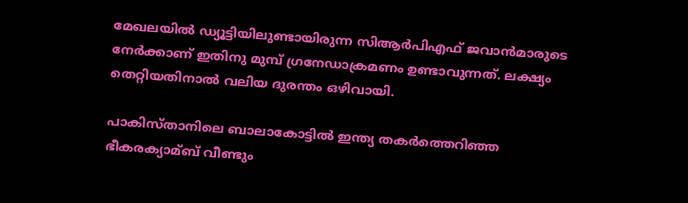മേഖലയില്‍ ഡ്യൂട്ടിയിലുണ്ടായിരുന്ന സിആര്‍പിഎഫ് ജവാന്‍മാരുടെ നേർക്കാണ് ഇതിനു മുമ്പ് ഗ്രനേഡാക്രമണം ഉണ്ടാവുന്നത്. ലക്ഷ്യം തെറ്റിയതിനാൽ വലിയ ദുരന്തം ഒഴിവായി.

പാകിസ്താനിലെ ബാലാകോട്ടില്‍ ഇന്ത്യ തകര്‍ത്തെറിഞ്ഞ ഭീകരക്യാമ്ബ് വീണ്ടും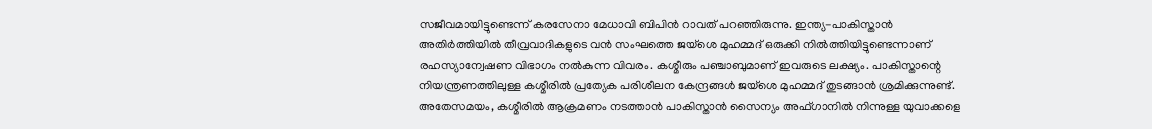സജീവമായിട്ടുണ്ടെന്ന് കരസേനാ മേധാവി ബിപിന്‍ റാവത് പറഞ്ഞിരുന്നു. ഇന്ത്യ-പാകിസ്താന്‍ അതിര്‍ത്തിയില്‍ തീവ്രവാദികളുടെ വന്‍ സംഘത്തെ ജയ്‌ശെ മുഹമ്മദ് ഒരുക്കി നില്‍ത്തിയിട്ടുണ്ടെന്നാണ് രഹസ്യാന്വേഷണ വിഭാഗം നല്‍കുന്ന വിവരം. കശ്മീരും പഞ്ചാബുമാണ് ഇവരുടെ ലക്ഷ്യം. പാകിസ്താന്റെ നിയന്ത്രണത്തിലുള്ള കശ്മീരില്‍ പ്രത്യേക പരിശീലന കേന്ദ്രങ്ങള്‍ ജയ്‌ശെ മുഹമ്മദ് തുടങ്ങാന്‍ ശ്രമിക്കുന്നുണ്ട്. അതേസമയം, കശ്മീരില്‍ ആക്രമണം നടത്താന്‍ പാകിസ്താന്‍ സൈന്യം അഫ്ഗാനില്‍ നിന്നുള്ള യുവാക്കളെ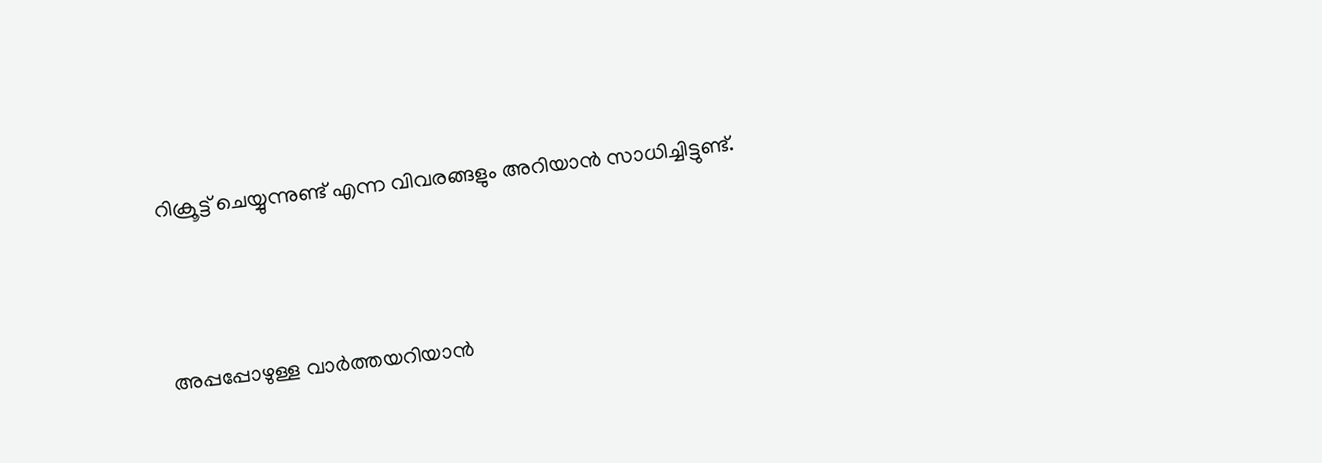റിക്രൂട്ട് ചെയ്യുന്നുണ്ട് എന്ന വിവരങ്ങളും അറിയാൻ സാധിച്ചിട്ടുണ്ട്.



അപ്പപ്പോഴുള്ള വാര്‍ത്തയറിയാന്‍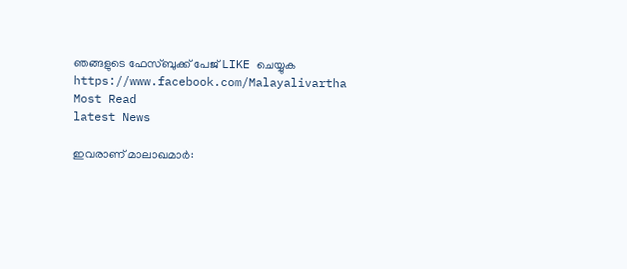ഞങ്ങളുടെ ഫേസ്‌ബുക്ക്‌ പേജ് LIKE ചെയ്യുക
https://www.facebook.com/Malayalivartha
Most Read
latest News

ഇവരാണ് മാലാഖമാര്‍: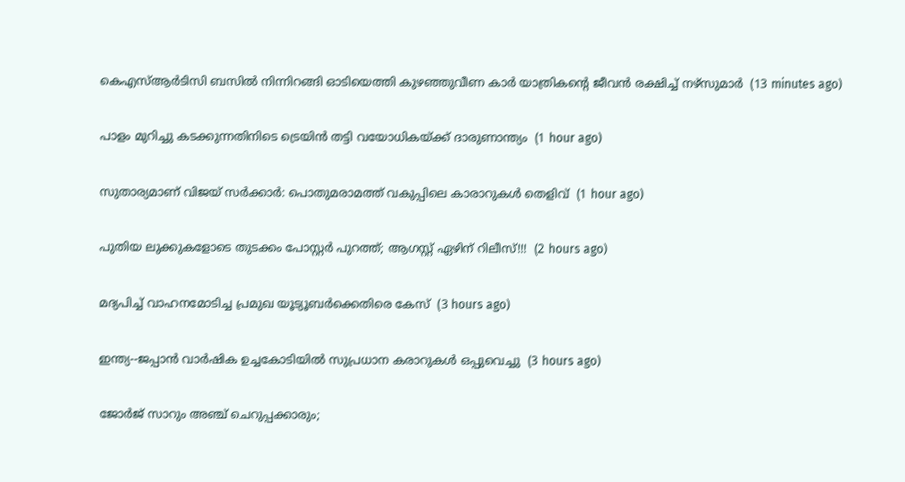കെഎസ്ആര്‍ടിസി ബസില്‍ നിന്നിറങ്ങി ഓടിയെത്തി കുഴഞ്ഞുവീണ കാര്‍ യാത്രികന്റെ ജീവന്‍ രക്ഷിച്ച് നഴ്‌സുമാര്‍  (13 minutes ago)

പാളം മുറിച്ചു കടക്കുന്നതിനിടെ ട്രെയിന്‍ തട്ടി വയോധികയ്ക്ക് ദാരുണാന്ത്യം  (1 hour ago)

സുതാര്യമാണ് വിജയ് സര്‍ക്കാര്‍: പൊതുമരാമത്ത് വകുപ്പിലെ കാരാറുകള്‍ തെളിവ്  (1 hour ago)

പുതിയ ലുക്കുകളോടെ തുടക്കം പോസ്റ്റർ പുറത്ത്; ആഗസ്റ്റ് ഏഴിന് റിലീസ്!!!  (2 hours ago)

മദ്യപിച്ച് വാഹനമോടിച്ച പ്രമുഖ യൂട്യൂബര്‍ക്കെതിരെ കേസ്  (3 hours ago)

ഇന്ത്യ--ജപ്പാന്‍ വാര്‍ഷിക ഉച്ചകോടിയില്‍ സുപ്രധാന കരാറുകള്‍ ഒപ്പുവെച്ചു  (3 hours ago)

ജോർജ് സാറും അഞ്ച് ചെറുപ്പക്കാരും;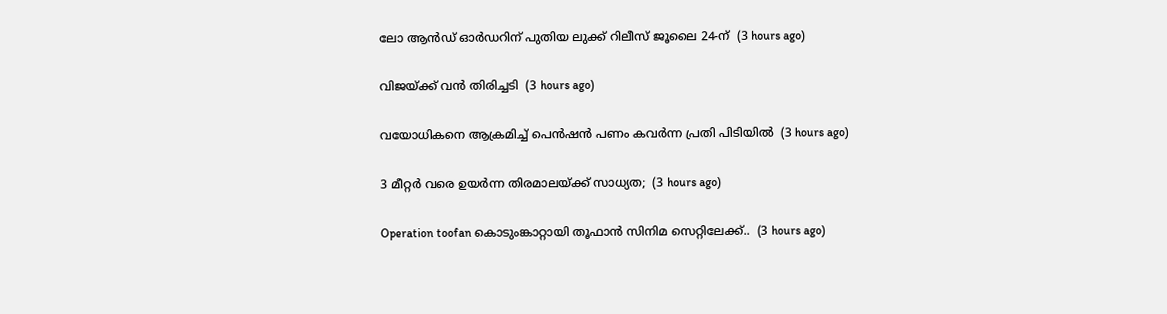ലോ ആൻഡ് ഓർഡറിന് പുതിയ ലുക്ക് റിലീസ് ജൂലൈ 24-ന്  (3 hours ago)

വിജയ്‍ക്ക് വൻ തിരിച്ചടി  (3 hours ago)

വയോധികനെ ആക്രമിച്ച് പെന്‍ഷന്‍ പണം കവര്‍ന്ന പ്രതി പിടിയില്‍  (3 hours ago)

3 മീറ്റർ വരെ ഉയർന്ന തിരമാലയ്‌ക്ക് സാധ്യത;  (3 hours ago)

Operation toofan കൊടുംങ്കാറ്റായി തൂഫാന്‍ സിനിമ സെറ്റിലേക്ക്..  (3 hours ago)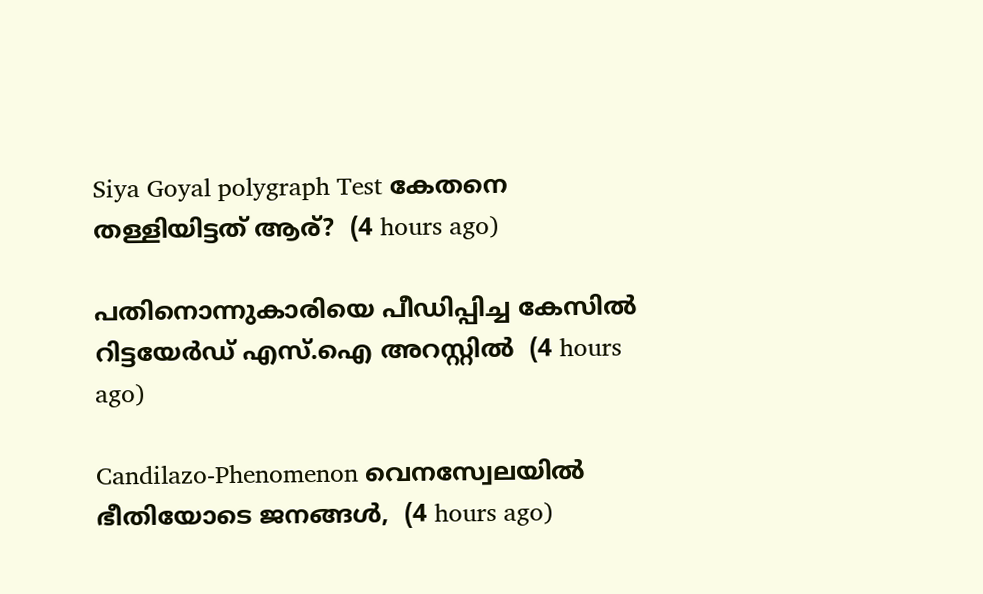Siya Goyal polygraph Test കേതനെ തള്ളിയിട്ടത് ആര്?  (4 hours ago)

പതിനൊന്നുകാരിയെ പീഡിപ്പിച്ച കേസില്‍ റിട്ടയേര്‍ഡ് എസ്.ഐ അറസ്റ്റില്‍  (4 hours ago)

Candilazo-Phenomenon വെനസ്വേലയിൽ ഭീതിയോടെ ജനങ്ങൾ,  (4 hours ago)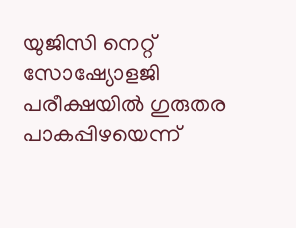യുജിസി നെറ്റ് സോഷ്യോളജി പരീക്ഷയില്‍ ഗുരുതര പാകപ്പിഴയെന്ന്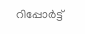റിപ്പോര്‍ട്ട്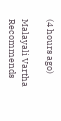(4 hours ago)

Malayali Vartha Recommends